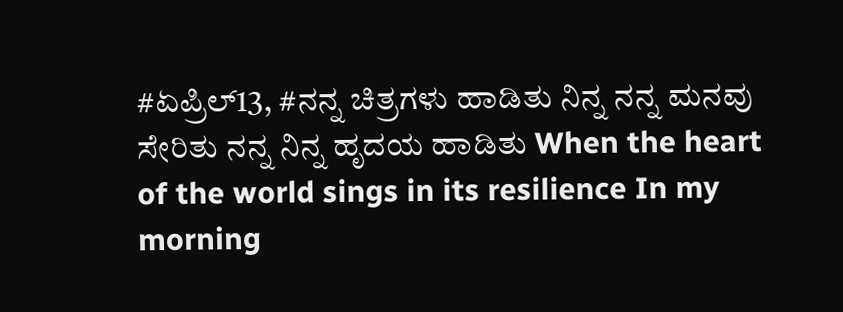#ಏಪ್ರಿಲ್13, #ನನ್ನ ಚಿತ್ರಗಳು ಹಾಡಿತು ನಿನ್ನ ನನ್ನ ಮನವು ಸೇರಿತು ನನ್ನ ನಿನ್ನ ಹೃದಯ ಹಾಡಿತು When the heart of the world sings in its resilience In my morning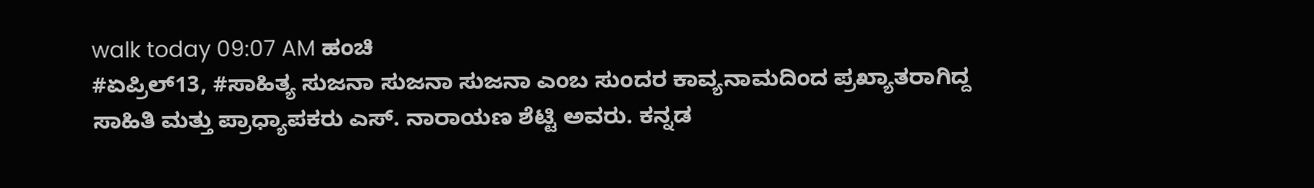walk today 09:07 AM ಹಂಚಿ
#ಏಪ್ರಿಲ್13, #ಸಾಹಿತ್ಯ ಸುಜನಾ ಸುಜನಾ ಸುಜನಾ ಎಂಬ ಸುಂದರ ಕಾವ್ಯನಾಮದಿಂದ ಪ್ರಖ್ಯಾತರಾಗಿದ್ದ ಸಾಹಿತಿ ಮತ್ತು ಪ್ರಾಧ್ಯಾಪಕರು ಎಸ್. ನಾರಾಯಣ ಶೆಟ್ಟಿ ಅವರು. ಕನ್ನಡ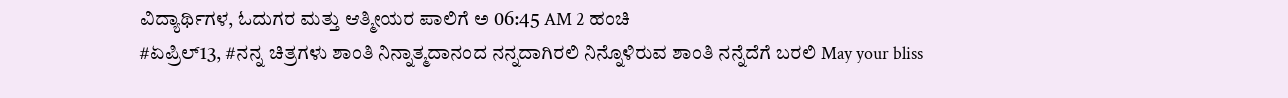ವಿದ್ಯಾರ್ಥಿಗಳ, ಓದುಗರ ಮತ್ತು ಆತ್ಮೀಯರ ಪಾಲಿಗೆ ಅ 06:45 AM 2 ಹಂಚಿ
#ಏಪ್ರಿಲ್13, #ನನ್ನ ಚಿತ್ರಗಳು ಶಾಂತಿ ನಿನ್ನಾತ್ಮದಾನಂದ ನನ್ನದಾಗಿರಲಿ ನಿನ್ನೊಳಿರುವ ಶಾಂತಿ ನನ್ನೆದೆಗೆ ಬರಲಿ May your bliss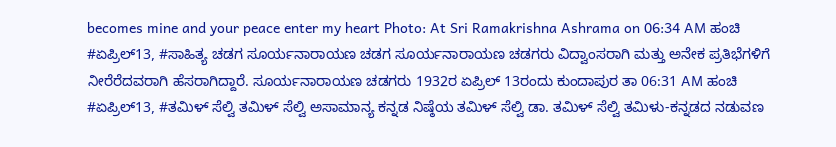becomes mine and your peace enter my heart Photo: At Sri Ramakrishna Ashrama on 06:34 AM ಹಂಚಿ
#ಏಪ್ರಿಲ್13, #ಸಾಹಿತ್ಯ ಚಡಗ ಸೂರ್ಯನಾರಾಯಣ ಚಡಗ ಸೂರ್ಯನಾರಾಯಣ ಚಡಗರು ವಿದ್ವಾಂಸರಾಗಿ ಮತ್ತು ಅನೇಕ ಪ್ರತಿಭೆಗಳಿಗೆ ನೀರೆರೆದವರಾಗಿ ಹೆಸರಾಗಿದ್ದಾರೆ. ಸೂರ್ಯನಾರಾಯಣ ಚಡಗರು 1932ರ ಏಪ್ರಿಲ್ 13ರಂದು ಕುಂದಾಪುರ ತಾ 06:31 AM ಹಂಚಿ
#ಏಪ್ರಿಲ್13, #ತಮಿಳ್ ಸೆಲ್ವಿ ತಮಿಳ್ ಸೆಲ್ವಿ ಅಸಾಮಾನ್ಯ ಕನ್ನಡ ನಿಷ್ಠೆಯ ತಮಿಳ್ ಸೆಲ್ವಿ ಡಾ. ತಮಿಳ್ ಸೆಲ್ವಿ ತಮಿಳು-ಕನ್ನಡದ ನಡುವಣ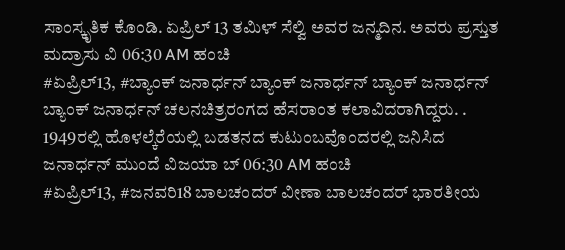ಸಾಂಸ್ಕೃತಿಕ ಕೊಂಡಿ. ಏಪ್ರಿಲ್ 13 ತಮಿಳ್ ಸೆಲ್ವಿ ಅವರ ಜನ್ಮದಿನ. ಅವರು ಪ್ರಸ್ತುತ ಮದ್ರಾಸು ವಿ 06:30 AM ಹಂಚಿ
#ಏಪ್ರಿಲ್13, #ಬ್ಯಾಂಕ್ ಜನಾರ್ಧನ್ ಬ್ಯಾಂಕ್ ಜನಾರ್ಧನ್ ಬ್ಯಾಂಕ್ ಜನಾರ್ಧನ್ ಬ್ಯಾಂಕ್ ಜನಾರ್ಧನ್ ಚಲನಚಿತ್ರರಂಗದ ಹೆಸರಾಂತ ಕಲಾವಿದರಾಗಿದ್ದರು. . 1949ರಲ್ಲಿ ಹೊಳಲ್ಕೆರೆಯಲ್ಲಿ ಬಡತನದ ಕುಟುಂಬವೊಂದರಲ್ಲಿ ಜನಿಸಿದ ಜನಾರ್ಧನ್ ಮುಂದೆ ವಿಜಯಾ ಬ್ 06:30 AM ಹಂಚಿ
#ಏಪ್ರಿಲ್13, #ಜನವರಿ18 ಬಾಲಚಂದರ್ ವೀಣಾ ಬಾಲಚಂದರ್ ಭಾರತೀಯ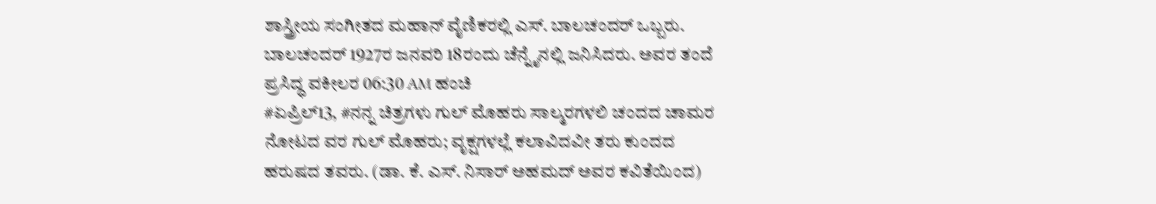ಶಾಸ್ತ್ರೀಯ ಸಂಗೀತದ ಮಹಾನ್ ವೈಣಿಕರಲ್ಲಿ ಎಸ್. ಬಾಲಚಂದರ್ ಒಬ್ಬರು. ಬಾಲಚಂದರ್ 1927ರ ಜನವರಿ 18ರಂದು ಚೆನ್ನೈನಲ್ಲಿ ಜನಿಸಿದರು. ಅವರ ತಂದೆ ಪ್ರಸಿದ್ಧ ವಕೀಲರ 06:30 AM ಹಂಚಿ
#ಏಪ್ರಿಲ್13, #ನನ್ನ ಚಿತ್ರಗಳು ಗುಲ್ ಮೊಹರು ಸಾಲ್ಮರಗಳಲಿ ಚಂದದ ಚಾಮರ ನೋಟದ ವರ ಗುಲ್ ಮೊಹರು; ವೃಕ್ಷಗಳಲ್ಲೆ ಕಲಾವಿದವೀ ತರು ಕುಂದದ ಹರುಷದ ತವರು. (ಡಾ. ಕೆ. ಎಸ್. ನಿಸಾರ್ ಅಹಮದ್ ಅವರ ಕವಿತೆಯಿಂದ)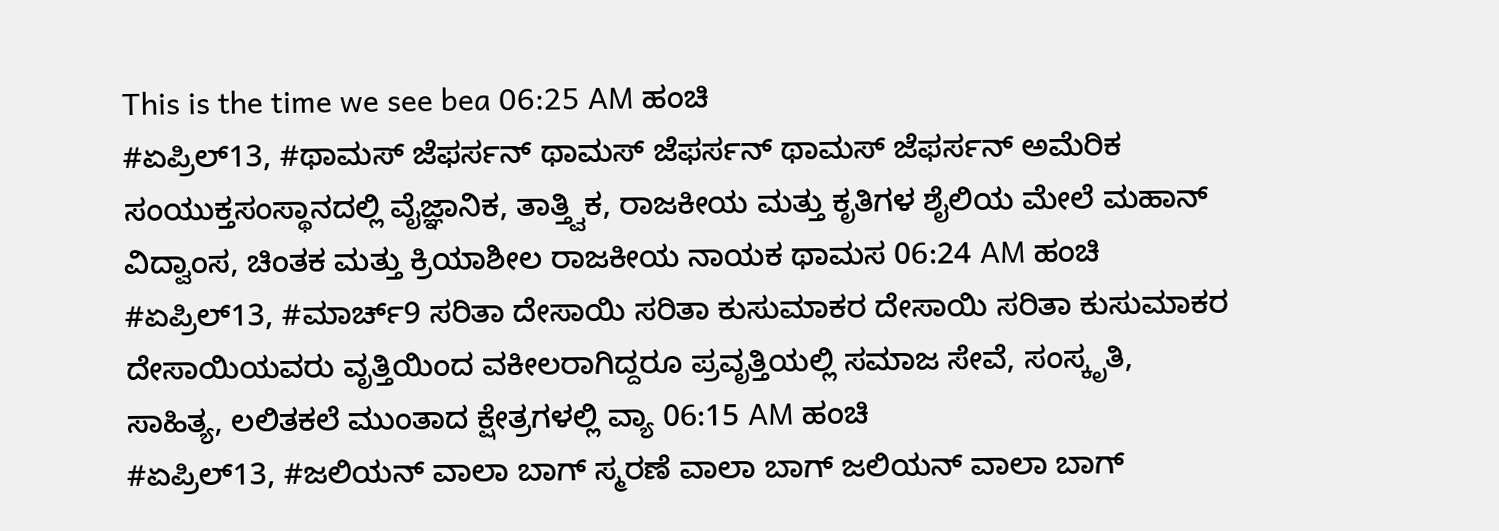This is the time we see bea 06:25 AM ಹಂಚಿ
#ಏಪ್ರಿಲ್13, #ಥಾಮಸ್ ಜೆಫರ್ಸನ್ ಥಾಮಸ್ ಜೆಫರ್ಸನ್ ಥಾಮಸ್ ಜೆಫರ್ಸನ್ ಅಮೆರಿಕ ಸಂಯುಕ್ತಸಂಸ್ಥಾನದಲ್ಲಿ ವೈಜ್ಞಾನಿಕ, ತಾತ್ತ್ವಿಕ, ರಾಜಕೀಯ ಮತ್ತು ಕೃತಿಗಳ ಶೈಲಿಯ ಮೇಲೆ ಮಹಾನ್ ವಿದ್ವಾಂಸ, ಚಿಂತಕ ಮತ್ತು ಕ್ರಿಯಾಶೀಲ ರಾಜಕೀಯ ನಾಯಕ ಥಾಮಸ 06:24 AM ಹಂಚಿ
#ಏಪ್ರಿಲ್13, #ಮಾರ್ಚ್9 ಸರಿತಾ ದೇಸಾಯಿ ಸರಿತಾ ಕುಸುಮಾಕರ ದೇಸಾಯಿ ಸರಿತಾ ಕುಸುಮಾಕರ ದೇಸಾಯಿಯವರು ವೃತ್ತಿಯಿಂದ ವಕೀಲರಾಗಿದ್ದರೂ ಪ್ರವೃತ್ತಿಯಲ್ಲಿ ಸಮಾಜ ಸೇವೆ, ಸಂಸ್ಕೃತಿ, ಸಾಹಿತ್ಯ, ಲಲಿತಕಲೆ ಮುಂತಾದ ಕ್ಷೇತ್ರಗಳಲ್ಲಿ ವ್ಯಾ 06:15 AM ಹಂಚಿ
#ಏಪ್ರಿಲ್13, #ಜಲಿಯನ್ ವಾಲಾ ಬಾಗ್ ಸ್ಮರಣೆ ವಾಲಾ ಬಾಗ್ ಜಲಿಯನ್ ವಾಲಾ ಬಾಗ್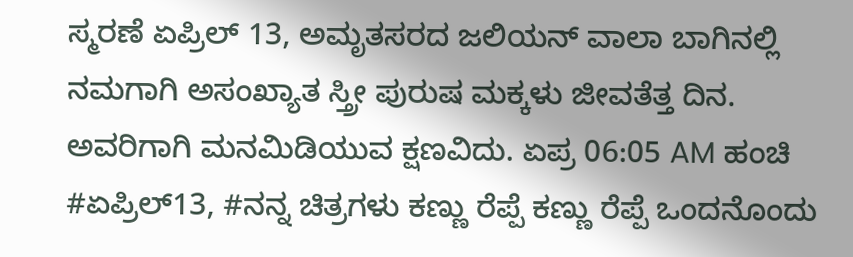ಸ್ಮರಣೆ ಏಪ್ರಿಲ್ 13, ಅಮೃತಸರದ ಜಲಿಯನ್ ವಾಲಾ ಬಾಗಿನಲ್ಲಿ ನಮಗಾಗಿ ಅಸಂಖ್ಯಾತ ಸ್ತ್ರೀ ಪುರುಷ ಮಕ್ಕಳು ಜೀವತೆತ್ತ ದಿನ. ಅವರಿಗಾಗಿ ಮನಮಿಡಿಯುವ ಕ್ಷಣವಿದು. ಏಪ್ರ 06:05 AM ಹಂಚಿ
#ಏಪ್ರಿಲ್13, #ನನ್ನ ಚಿತ್ರಗಳು ಕಣ್ಣು ರೆಪ್ಪೆ ಕಣ್ಣು ರೆಪ್ಪೆ ಒಂದನೊಂದು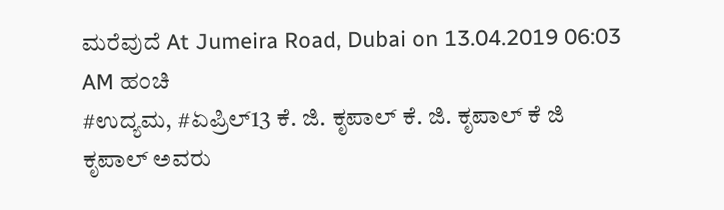ಮರೆವುದೆ At Jumeira Road, Dubai on 13.04.2019 06:03 AM ಹಂಚಿ
#ಉದ್ಯಮ, #ಏಪ್ರಿಲ್13 ಕೆ. ಜಿ. ಕೃಪಾಲ್ ಕೆ. ಜಿ. ಕೃಪಾಲ್ ಕೆ ಜಿ ಕೃಪಾಲ್ ಅವರು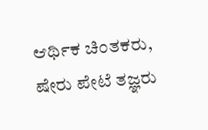ಆರ್ಥಿಕ ಚಿಂತಕರು, ಷೇರು ಪೇಟೆ ತಜ್ಞರು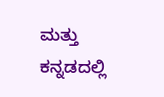ಮತ್ತು ಕನ್ನಡದಲ್ಲಿ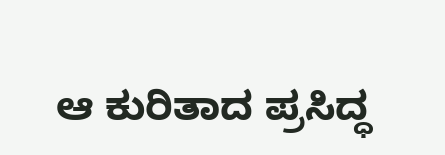ಆ ಕುರಿತಾದ ಪ್ರಸಿದ್ಧ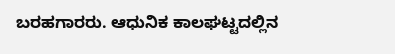ಬರಹಗಾರರು. ಆಧುನಿಕ ಕಾಲಘಟ್ಟದಲ್ಲಿನ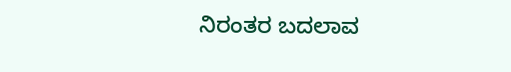ನಿರಂತರ ಬದಲಾವ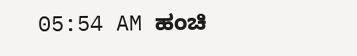05:54 AM ಹಂಚಿ